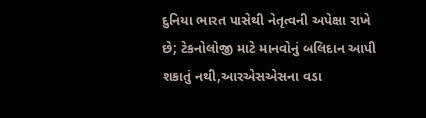દુનિયા ભારત પાસેથી નેતૃત્વની અપેક્ષા રાખે છે; ટેકનોલોજી માટે માનવોનું બલિદાન આપી શકાતું નથી,આરએસએસના વડા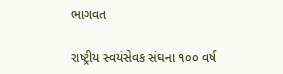ભાગવત

રાષ્ટ્રીય સ્વયંસેવક સંઘના ૧૦૦ વર્ષ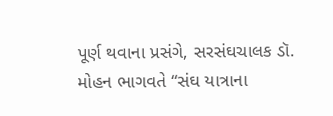પૂર્ણ થવાના પ્રસંગે, સરસંઘચાલક ડૉ. મોહન ભાગવતે “સંઘ યાત્રાના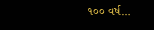૧૦૦ વર્ષ…